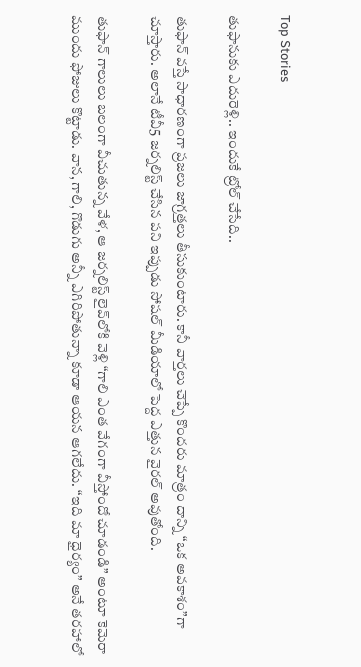Top Stories

తుఫానుకు ఎదురెళ్లి.. ఇందుకే ట్రోల్ చేసేది..

తుఫాన్‌ వస్తే సాధారణంగా ప్రజలు జాగ్రత్తలు తీసుకుంటారు. కానీ వార్తలు చెప్పే కొందరు మాత్రం దాన్ని “ఒక అవకాశం”గా చూస్తారు. అలానే టీవీ5 జర్నలిస్ట్‌ చేసిన పని ఇప్పుడు సోషల్ మీడియాలో పెద్ద ఎత్తున వైరల్‌ అవుతోంది.

తుఫాన్‌ గాలులు బలంగా వీచుతున్న వేళ, ఆ జర్నలిస్ట్‌ లైవ్‌లోకి వెళ్లి “గాలి ఎంత వేగంగా వీస్తోందో చూడండి” అంటూ కెమెరా ముందు ఫోజులు కొట్టాడు. వాన, గాలి, గొడుగు అన్నీ ఎగిరిపోతున్నా కూడా ఆయన ఆగలేదు. “ఇది మా ధైర్యం” అనే తరహాలో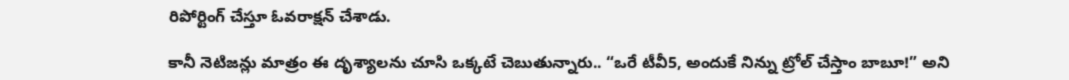రిపోర్టింగ్‌ చేస్తూ ఓవరాక్షన్‌ చేశాడు.

కానీ నెటిజన్లు మాత్రం ఈ దృశ్యాలను చూసి ఒక్కటే చెబుతున్నారు.. “ఒరే టీవీ5, అందుకే నిన్ను ట్రోల్‌ చేస్తాం బాబూ!” అని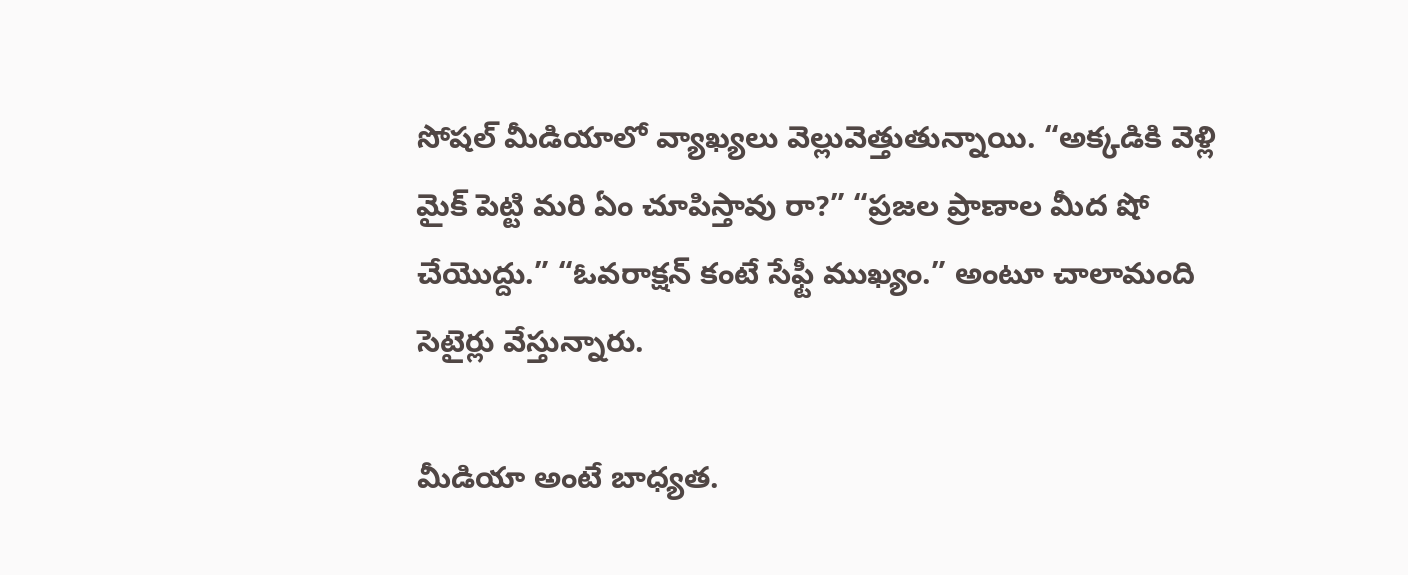సోషల్‌ మీడియాలో వ్యాఖ్యలు వెల్లువెత్తుతున్నాయి. “అక్కడికి వెళ్లి మైక్‌ పెట్టి మరి ఏం చూపిస్తావు రా?” “ప్రజల ప్రాణాల మీద షో చేయొద్దు.” “ఓవరాక్షన్‌ కంటే సేఫ్టీ ముఖ్యం.” అంటూ చాలామంది సెటైర్లు వేస్తున్నారు.

మీడియా అంటే బాధ్యత.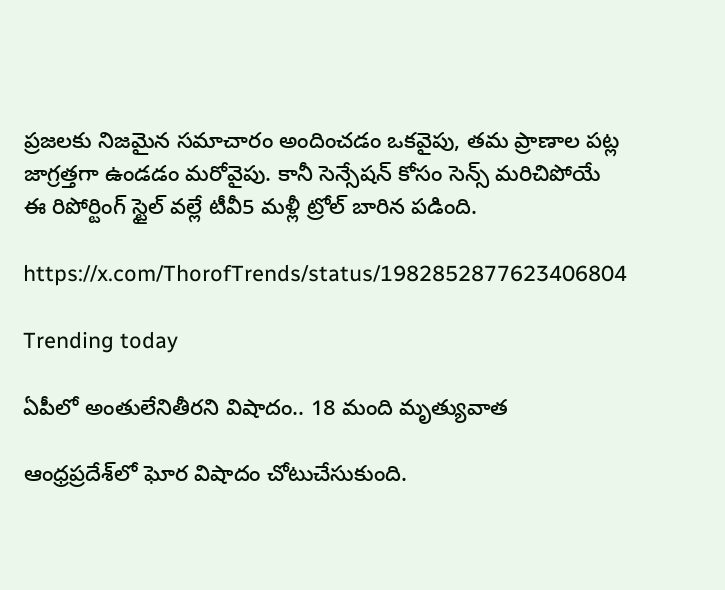ప్రజలకు నిజమైన సమాచారం అందించడం ఒకవైపు, తమ ప్రాణాల పట్ల జాగ్రత్తగా ఉండడం మరోవైపు. కానీ సెన్సేషన్‌ కోసం సెన్స్‌ మరిచిపోయే ఈ రిపోర్టింగ్‌ స్టైల్‌ వల్లే టీవీ5 మళ్లీ ట్రోల్‌ బారిన పడింది.

https://x.com/ThorofTrends/status/1982852877623406804

Trending today

ఏపీలో అంతులేనితీరని విషాదం.. 18 మంది మృత్యువాత

ఆంధ్రప్రదేశ్‌లో ఘోర విషాదం చోటుచేసుకుంది.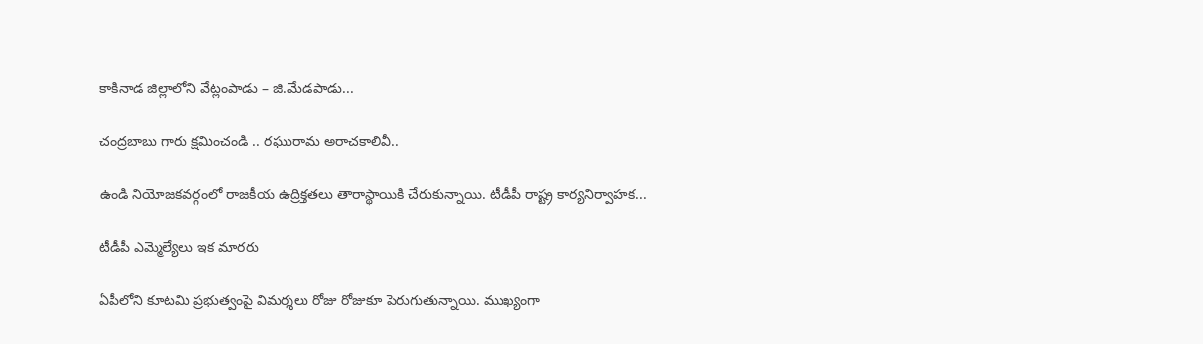కాకినాడ జిల్లాలోని వేట్లంపాడు – జి.మేడపాడు...

చంద్రబాబు గారు క్షమించండి .. రఘురామ అరాచకాలివీ..

ఉండి నియోజకవర్గంలో రాజకీయ ఉద్రిక్తతలు తారాస్థాయికి చేరుకున్నాయి. టీడీపీ రాష్ట్ర కార్యనిర్వాహక...

టీడీపీ ఎమ్మెల్యేలు ఇక మారరు

ఏపీలోని కూటమి ప్రభుత్వంపై విమర్శలు రోజు రోజుకూ పెరుగుతున్నాయి. ముఖ్యంగా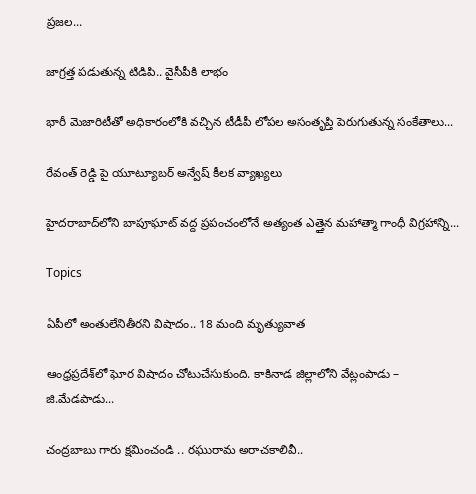ప్రజల...

జాగ్రత్త పడుతున్న టిడిపి.. వైసీపీకి లాభం

భారీ మెజారిటీతో అధికారంలోకి వచ్చిన టీడీపీ లోపల అసంతృప్తి పెరుగుతున్న సంకేతాలు...

రేవంత్ రెడ్డి పై యూట్యూబర్ అన్వేష్ కీలక వ్యాఖ్యలు

హైదరాబాద్‌లోని బాపూఘాట్ వద్ద ప్రపంచంలోనే అత్యంత ఎత్తైన మహాత్మా గాంధీ విగ్రహాన్ని...

Topics

ఏపీలో అంతులేనితీరని విషాదం.. 18 మంది మృత్యువాత

ఆంధ్రప్రదేశ్‌లో ఘోర విషాదం చోటుచేసుకుంది. కాకినాడ జిల్లాలోని వేట్లంపాడు – జి.మేడపాడు...

చంద్రబాబు గారు క్షమించండి .. రఘురామ అరాచకాలివీ..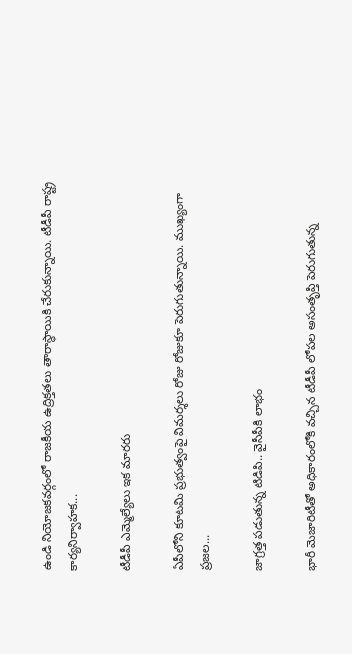ఉండి నియోజకవర్గంలో రాజకీయ ఉద్రిక్తతలు తారాస్థాయికి చేరుకున్నాయి. టీడీపీ రాష్ట్ర కార్యనిర్వాహక...

టీడీపీ ఎమ్మెల్యేలు ఇక మారరు

ఏపీలోని కూటమి ప్రభుత్వంపై విమర్శలు రోజు రోజుకూ పెరుగుతున్నాయి. ముఖ్యంగా ప్రజల...

జాగ్రత్త పడుతున్న టిడిపి.. వైసీపీకి లాభం

భారీ మెజారిటీతో అధికారంలోకి వచ్చిన టీడీపీ లోపల అసంతృప్తి పెరుగుతున్న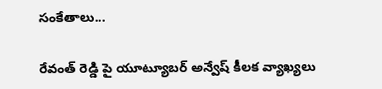సంకేతాలు...

రేవంత్ రెడ్డి పై యూట్యూబర్ అన్వేష్ కీలక వ్యాఖ్యలు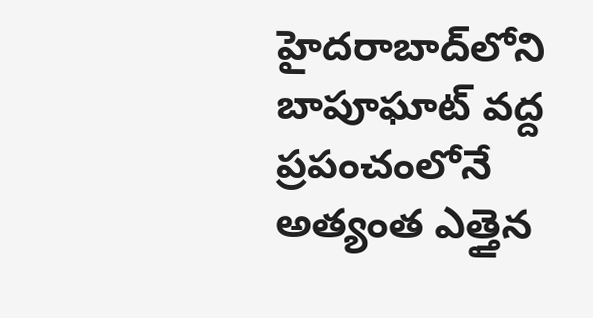హైదరాబాద్‌లోని బాపూఘాట్ వద్ద ప్రపంచంలోనే అత్యంత ఎత్తైన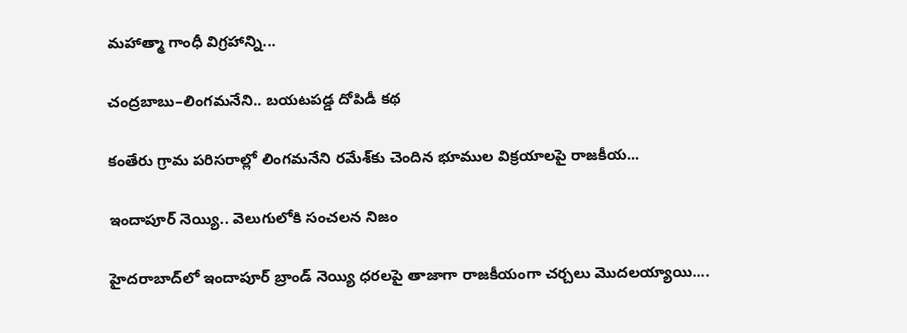మహాత్మా గాంధీ విగ్రహాన్ని...

చంద్రబాబు–లింగమనేని.. బయటపడ్డ దోపిడీ కథ

కంతేరు గ్రామ పరిసరాల్లో లింగమనేని రమేశ్‌కు చెందిన భూముల విక్రయాలపై రాజకీయ...

ఇందాపూర్ నెయ్యి.. వెలుగులోకి సంచలన నిజం

హైదరాబాద్‌లో ఇందాపూర్ బ్రాండ్ నెయ్యి ధరలపై తాజాగా రాజకీయంగా చర్చలు మొదలయ్యాయి....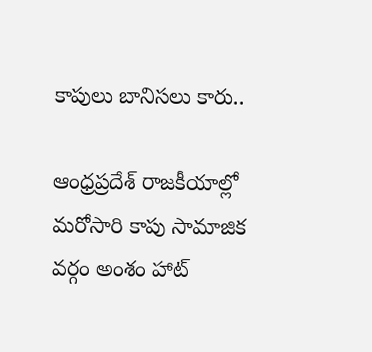కాపులు బానిసలు కారు..

ఆంధ్రప్రదేశ్ రాజకీయాల్లో మరోసారి కాపు సామాజిక వర్గం అంశం హాట్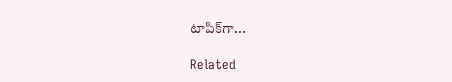టాపిక్‌గా...

Related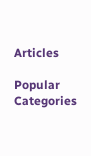Articles

Popular Categories